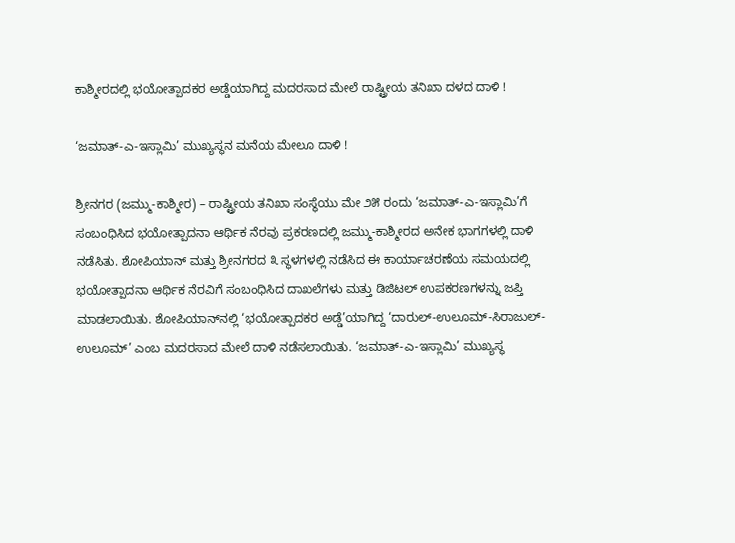ಕಾಶ್ಮೀರದಲ್ಲಿ ಭಯೋತ್ಪಾದಕರ ಅಡ್ಡೆಯಾಗಿದ್ದ ಮದರಸಾದ ಮೇಲೆ ರಾಷ್ಟ್ರೀಯ ತನಿಖಾ ದಳದ ದಾಳಿ !

‘ಜಮಾತ್-ಎ-ಇಸ್ಲಾಮಿ’ ಮುಖ್ಯಸ್ಥನ ಮನೆಯ ಮೇಲೂ ದಾಳಿ !

ಶ್ರೀನಗರ (ಜಮ್ಮು-ಕಾಶ್ಮೀರ) – ರಾಷ್ಟ್ರೀಯ ತನಿಖಾ ಸಂಸ್ಥೆಯು ಮೇ ೨೫ ರಂದು ‘ಜಮಾತ್-ಎ-ಇಸ್ಲಾಮಿ’ಗೆ ಸಂಬಂಧಿಸಿದ ಭಯೋತ್ಪಾದನಾ ಆರ್ಥಿಕ ನೆರವು ಪ್ರಕರಣದಲ್ಲಿ ಜಮ್ಮು-ಕಾಶ್ಮೀರದ ಅನೇಕ ಭಾಗಗಳಲ್ಲಿ ದಾಳಿ ನಡೆಸಿತು. ಶೋಪಿಯಾನ್ ಮತ್ತು ಶ್ರೀನಗರದ ೩ ಸ್ಥಳಗಳಲ್ಲಿ ನಡೆಸಿದ ಈ ಕಾರ್ಯಾಚರಣೆಯ ಸಮಯದಲ್ಲಿ ಭಯೋತ್ಪಾದನಾ ಆರ್ಥಿಕ ನೆರವಿಗೆ ಸಂಬಂಧಿಸಿದ ದಾಖಲೆಗಳು ಮತ್ತು ಡಿಜಿಟಲ್ ಉಪಕರಣಗಳನ್ನು ಜಪ್ತಿ ಮಾಡಲಾಯಿತು. ಶೋಪಿಯಾನ್‌ನಲ್ಲಿ ‘ಭಯೋತ್ಪಾದಕರ ಅಡ್ಡೆ’ಯಾಗಿದ್ದ ‘ದಾರುಲ್-ಉಲೂಮ್-ಸಿರಾಜುಲ್-ಉಲೂಮ್’ ಎಂಬ ಮದರಸಾದ ಮೇಲೆ ದಾಳಿ ನಡೆಸಲಾಯಿತು. ‘ಜಮಾತ್-ಎ-ಇಸ್ಲಾಮಿ’ ಮುಖ್ಯಸ್ಥ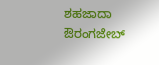ಶಹಜಾದಾ ಔರಂಗಜೇಬ್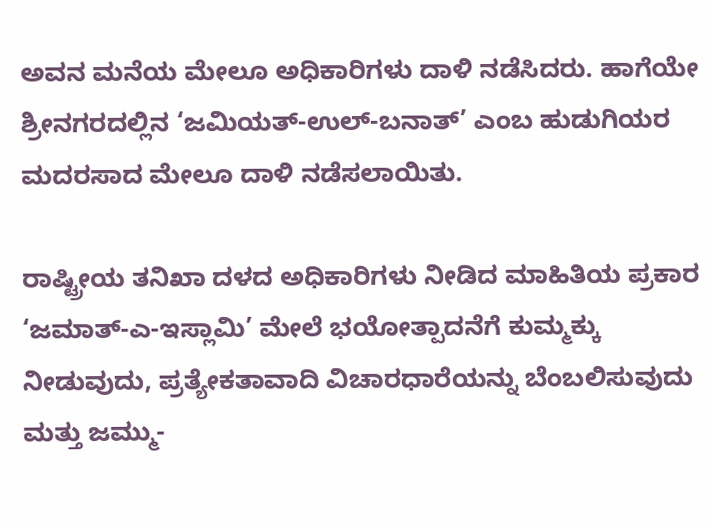ಅವನ ಮನೆಯ ಮೇಲೂ ಅಧಿಕಾರಿಗಳು ದಾಳಿ ನಡೆಸಿದರು. ಹಾಗೆಯೇ ಶ್ರೀನಗರದಲ್ಲಿನ ‘ಜಮಿಯತ್-ಉಲ್-ಬನಾತ್’ ಎಂಬ ಹುಡುಗಿಯರ ಮದರಸಾದ ಮೇಲೂ ದಾಳಿ ನಡೆಸಲಾಯಿತು.

ರಾಷ್ಟ್ರೀಯ ತನಿಖಾ ದಳದ ಅಧಿಕಾರಿಗಳು ನೀಡಿದ ಮಾಹಿತಿಯ ಪ್ರಕಾರ ‘ಜಮಾತ್-ಎ-ಇಸ್ಲಾಮಿ’ ಮೇಲೆ ಭಯೋತ್ಪಾದನೆಗೆ ಕುಮ್ಮಕ್ಕು ನೀಡುವುದು, ಪ್ರತ್ಯೇಕತಾವಾದಿ ವಿಚಾರಧಾರೆಯನ್ನು ಬೆಂಬಲಿಸುವುದು ಮತ್ತು ಜಮ್ಮು-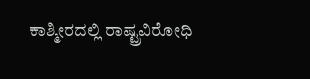ಕಾಶ್ಮೀರದಲ್ಲಿ ರಾಷ್ಟ್ರವಿರೋಧಿ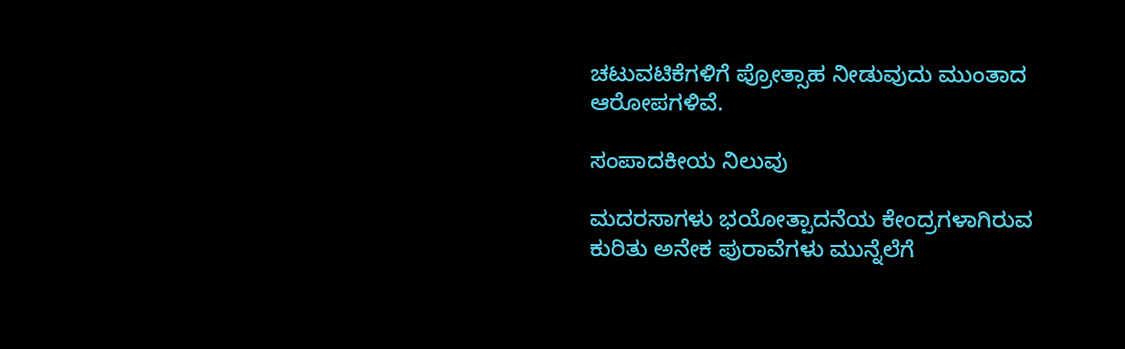ಚಟುವಟಿಕೆಗಳಿಗೆ ಪ್ರೋತ್ಸಾಹ ನೀಡುವುದು ಮುಂತಾದ ಆರೋಪಗಳಿವೆ.

ಸಂಪಾದಕೀಯ ನಿಲುವು

ಮದರಸಾಗಳು ಭಯೋತ್ಪಾದನೆಯ ಕೇಂದ್ರಗಳಾಗಿರುವ ಕುರಿತು ಅನೇಕ ಪುರಾವೆಗಳು ಮುನ್ನೆಲೆಗೆ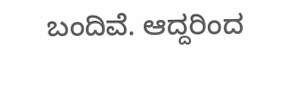ಬಂದಿವೆ. ಆದ್ದರಿಂದ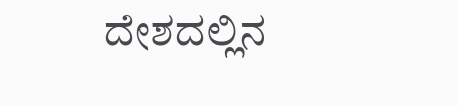ದೇಶದಲ್ಲಿನ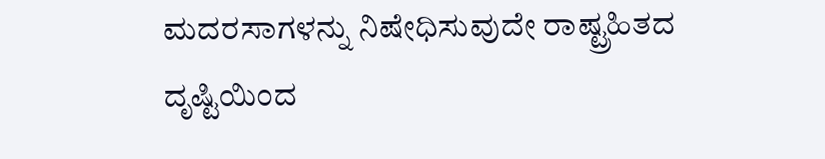ಮದರಸಾಗಳನ್ನು ನಿಷೇಧಿಸುವುದೇ ರಾಷ್ಟ್ರಹಿತದ ದೃಷ್ಟಿಯಿಂದ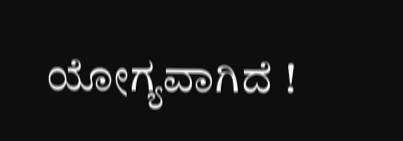ಯೋಗ್ಯವಾಗಿದೆ !